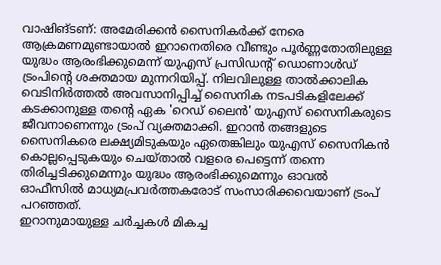വാഷിങ്ടണ്: അമേരിക്കൻ സൈനികർക്ക് നേരെ ആക്രമണമുണ്ടായാൽ ഇറാനെതിരെ വീണ്ടും പൂർണ്ണതോതിലുള്ള യുദ്ധം ആരംഭിക്കുമെന്ന് യുഎസ് പ്രസിഡന്റ് ഡൊണാൾഡ് ട്രംപിന്റെ ശക്തമായ മുന്നറിയിപ്പ്. നിലവിലുള്ള താൽക്കാലിക വെടിനിർത്തൽ അവസാനിപ്പിച്ച് സൈനിക നടപടികളിലേക്ക് കടക്കാനുള്ള തന്റെ ഏക 'റെഡ് ലൈൻ' യുഎസ് സൈനികരുടെ ജീവനാണെന്നും ട്രംപ് വ്യക്തമാക്കി. ഇറാൻ തങ്ങളുടെ സൈനികരെ ലക്ഷ്യമിടുകയും ഏതെങ്കിലും യുഎസ് സൈനികൻ കൊല്ലപ്പെടുകയും ചെയ്താൽ വളരെ പെട്ടെന്ന് തന്നെ തിരിച്ചടിക്കുമെന്നും യുദ്ധം ആരംഭിക്കുമെന്നും ഓവൽ ഓഫീസിൽ മാധ്യമപ്രവർത്തകരോട് സംസാരിക്കവെയാണ് ട്രംപ് പറഞ്ഞത്.
ഇറാനുമായുള്ള ചർച്ചകൾ മികച്ച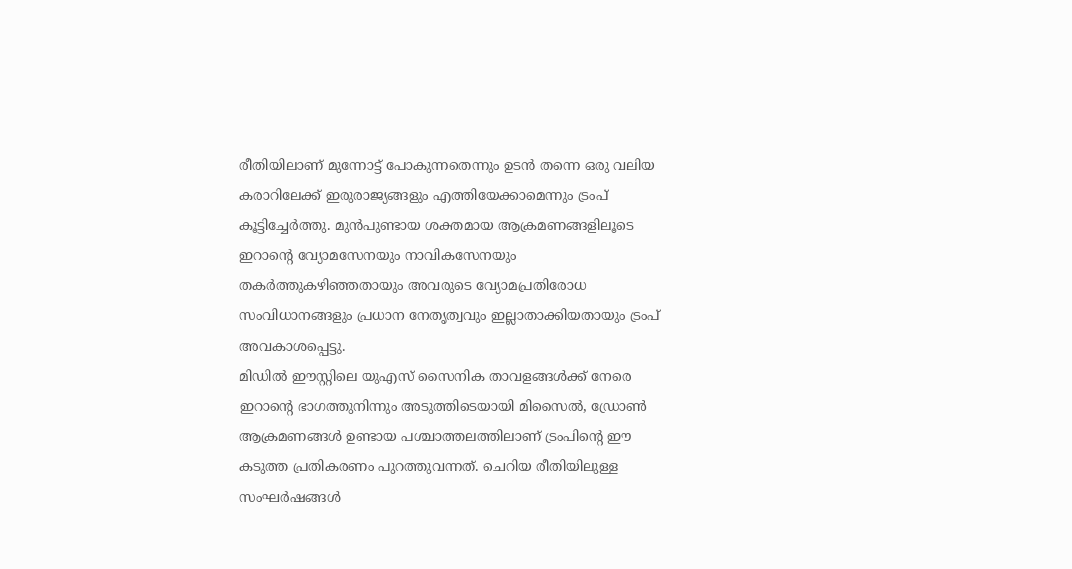രീതിയിലാണ് മുന്നോട്ട് പോകുന്നതെന്നും ഉടൻ തന്നെ ഒരു വലിയ കരാറിലേക്ക് ഇരുരാജ്യങ്ങളും എത്തിയേക്കാമെന്നും ട്രംപ് കൂട്ടിച്ചേർത്തു. മുൻപുണ്ടായ ശക്തമായ ആക്രമണങ്ങളിലൂടെ ഇറാന്റെ വ്യോമസേനയും നാവികസേനയും തകർത്തുകഴിഞ്ഞതായും അവരുടെ വ്യോമപ്രതിരോധ സംവിധാനങ്ങളും പ്രധാന നേതൃത്വവും ഇല്ലാതാക്കിയതായും ട്രംപ് അവകാശപ്പെട്ടു.
മിഡിൽ ഈസ്റ്റിലെ യുഎസ് സൈനിക താവളങ്ങൾക്ക് നേരെ ഇറാന്റെ ഭാഗത്തുനിന്നും അടുത്തിടെയായി മിസൈൽ, ഡ്രോൺ ആക്രമണങ്ങൾ ഉണ്ടായ പശ്ചാത്തലത്തിലാണ് ട്രംപിന്റെ ഈ കടുത്ത പ്രതികരണം പുറത്തുവന്നത്. ചെറിയ രീതിയിലുള്ള സംഘർഷങ്ങൾ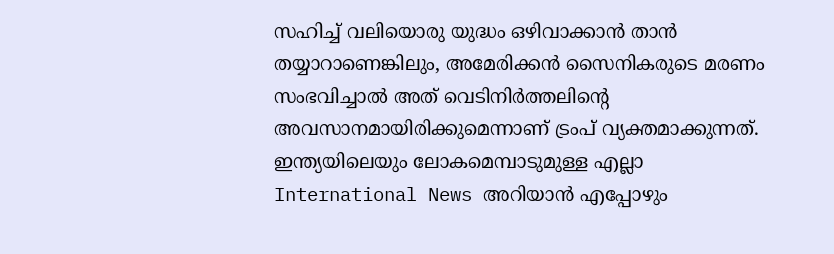സഹിച്ച് വലിയൊരു യുദ്ധം ഒഴിവാക്കാൻ താൻ തയ്യാറാണെങ്കിലും, അമേരിക്കൻ സൈനികരുടെ മരണം സംഭവിച്ചാൽ അത് വെടിനിർത്തലിന്റെ അവസാനമായിരിക്കുമെന്നാണ് ട്രംപ് വ്യക്തമാക്കുന്നത്.
ഇന്ത്യയിലെയും ലോകമെമ്പാടുമുള്ള എല്ലാ International News അറിയാൻ എപ്പോഴും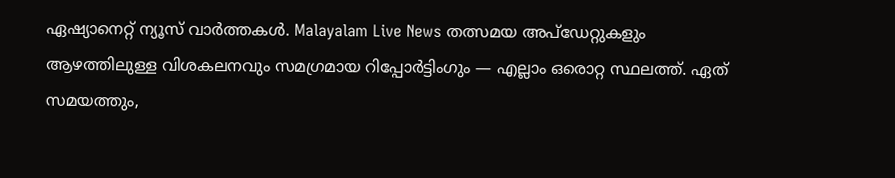ഏഷ്യാനെറ്റ് ന്യൂസ് വാർത്തകൾ. Malayalam Live News തത്സമയ അപ്ഡേറ്റുകളും ആഴത്തിലുള്ള വിശകലനവും സമഗ്രമായ റിപ്പോർട്ടിംഗും — എല്ലാം ഒരൊറ്റ സ്ഥലത്ത്. ഏത് സമയത്തും,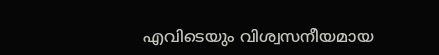എവിടെയും വിശ്വസനീയമായ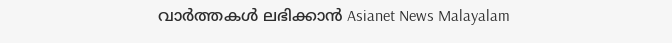വാർത്തകൾ ലഭിക്കാൻ Asianet News Malayalam